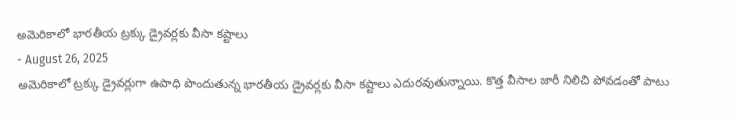అమెరికాలో భారతీయ ట్రక్కు డ్రైవర్లకు వీసా కష్టాలు
- August 26, 2025
అమెరికాలో ట్రక్కు డ్రైవర్లుగా ఉపాధి పొందుతున్న భారతీయ డ్రైవర్లకు వీసా కష్టాలు ఎదురవుతున్నాయి. కొత్త వీసాల జారీ నిలిచి పోవడంతో పాటు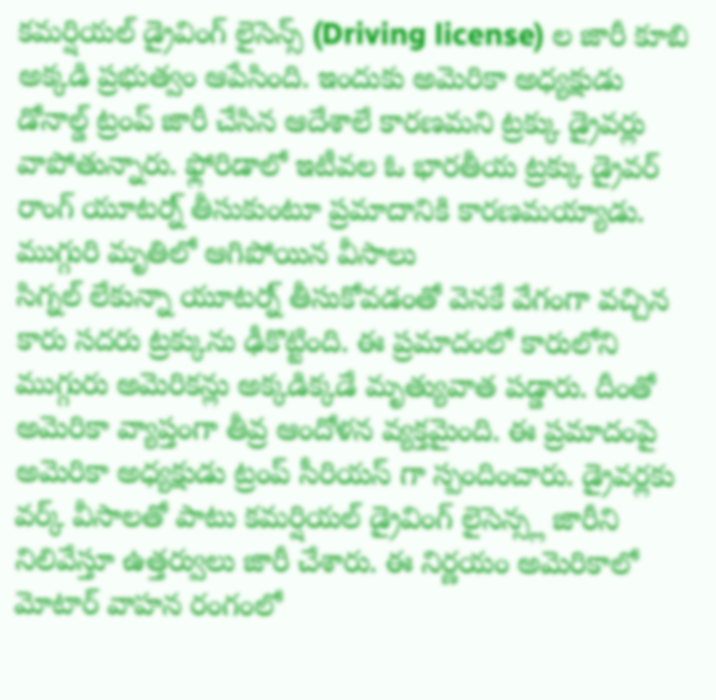కమర్షియల్ డ్రైవింగ్ లైసెన్స్ (Driving license) ల జారీ కూబి అక్కడి ప్రభుత్వం ఆపేసింది. ఇందుకు అమెరికా అధ్యక్షుడు డోనాల్డ్ ట్రంప్ జారీ చేసిన ఆదేశాలే కారణమని ట్రక్కు డ్రైవర్లు వాపోతున్నారు. ఫ్లోరిడాలో ఇటీవల ఓ భారతీయ ట్రక్కు డ్రైవర్ రాంగ్ యూటర్న్ తీసుకుంటూ ప్రమాదానికి కారణమయ్యాడు.
ముగ్గురి మృతిలో ఆగిపోయిన వీసాలు
సిగ్నల్ లేకున్నా యూటర్న్ తీసుకోవడంతో వెనకే వేగంగా వచ్చిన కారు సదరు ట్రక్కును ఢీకొట్టింది. ఈ ప్రమాదంలో కారులోని ముగ్గురు అమెరికన్లు అక్కడిక్కడే మృత్యువాత పడ్డారు. దీంతో అమెరికా వ్యాప్తంగా తీవ్ర ఆందోళన వ్యక్తమైంది. ఈ ప్రమాదంపై అమెరికా అధ్యక్షుడు ట్రంప్ సీరియస్ గా స్పందించారు. డ్రైవర్లకు వర్క్ వీసాలతో పాటు కమర్షియల్ డ్రైవింగ్ లైసెన్స్ల జారీని నిలివేస్తూ ఉత్తర్వులు జారీ చేశారు. ఈ నిర్ణయం అమెరికాలో మోటార్ వాహన రంగంలో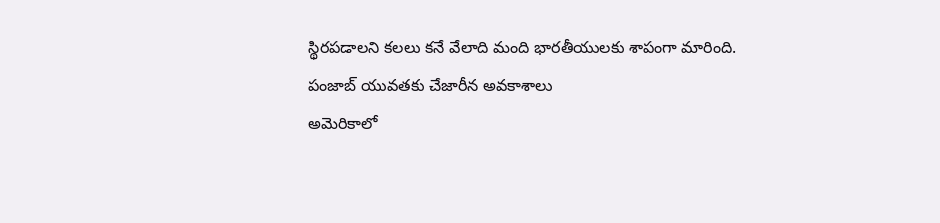స్థిరపడాలని కలలు కనే వేలాది మంది భారతీయులకు శాపంగా మారింది.
పంజాబ్ యువతకు చేజారీన అవకాశాలు
అమెరికాలో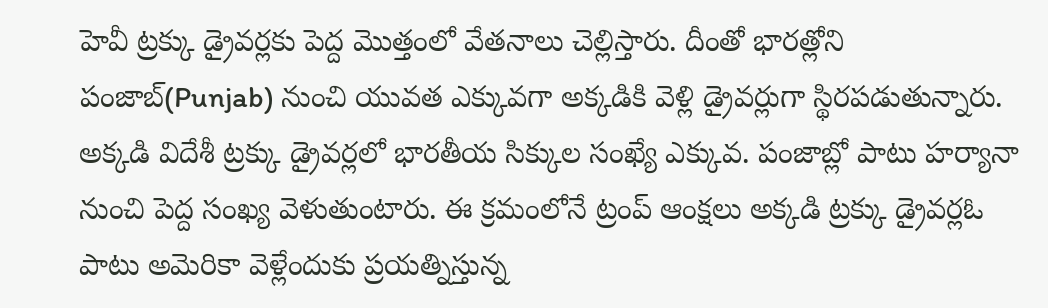హెవీ ట్రక్కు డ్రైవర్లకు పెద్ద మొత్తంలో వేతనాలు చెల్లిస్తారు. దీంతో భారత్లోని పంజాబ్(Punjab) నుంచి యువత ఎక్కువగా అక్కడికి వెళ్లి డ్రైవర్లుగా స్థిరపడుతున్నారు. అక్కడి విదేశీ ట్రక్కు డ్రైవర్లలో భారతీయ సిక్కుల సంఖ్యే ఎక్కువ. పంజాబ్లో పాటు హర్యానా నుంచి పెద్ద సంఖ్య వెళుతుంటారు. ఈ క్రమంలోనే ట్రంప్ ఆంక్షలు అక్కడి ట్రక్కు డ్రైవర్లఓ పాటు అమెరికా వెళ్లేందుకు ప్రయత్నిస్తున్న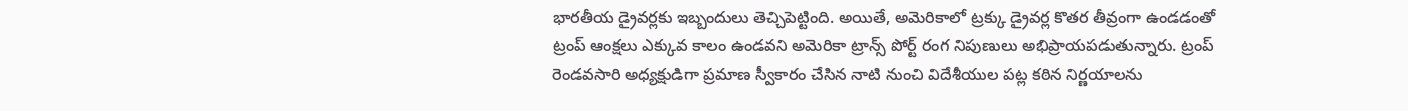భారతీయ డ్రైవర్లకు ఇబ్బందులు తెచ్చిపెట్టింది. అయితే, అమెరికాలో ట్రక్కు డ్రైవర్ల కొతర తీవ్రంగా ఉండడంతో ట్రంప్ ఆంక్షలు ఎక్కువ కాలం ఉండవని అమెరికా ట్రాన్స్ పోర్ట్ రంగ నిపుణులు అభిప్రాయపడుతున్నారు. ట్రంప్ రెండవసారి అధ్యక్షుడిగా ప్రమాణ స్వీకారం చేసిన నాటి నుంచి విదేశీయుల పట్ల కఠిన నిర్ణయాలను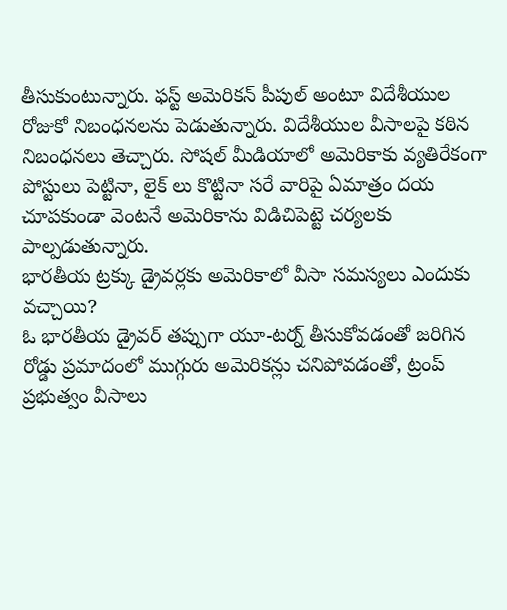తీసుకుంటున్నారు. ఫస్ట్ అమెరికన్ పీపుల్ అంటూ విదేశీయుల రోజుకో నిబంధనలను పెడుతున్నారు. విదేశీయుల వీసాలపై కఠిన నిబంధనలు తెచ్చారు. సోషల్ మీడియాలో అమెరికాకు వ్యతిరేకంగా పోస్టులు పెట్టినా, లైక్ లు కొట్టినా సరే వారిపై ఏమాత్రం దయ చూపకుండా వెంటనే అమెరికాను విడిచిపెట్టె చర్యలకు పాల్పడుతున్నారు.
భారతీయ ట్రక్కు డ్రైవర్లకు అమెరికాలో వీసా సమస్యలు ఎందుకు వచ్చాయి?
ఓ భారతీయ డ్రైవర్ తప్పుగా యూ-టర్న్ తీసుకోవడంతో జరిగిన రోడ్డు ప్రమాదంలో ముగ్గురు అమెరికన్లు చనిపోవడంతో, ట్రంప్ ప్రభుత్వం వీసాలు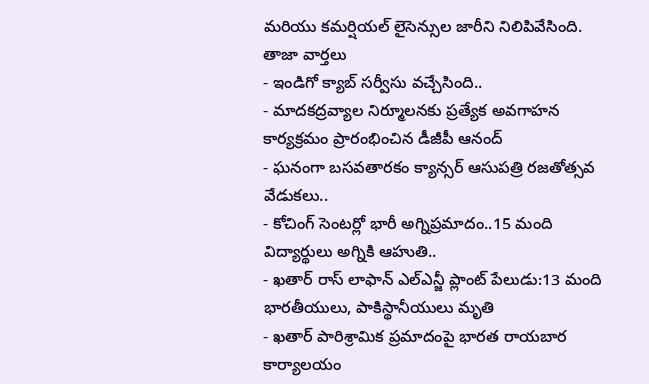మరియు కమర్షియల్ లైసెన్సుల జారీని నిలిపివేసింది.
తాజా వార్తలు
- ఇండిగో క్యాబ్ సర్వీసు వచ్చేసింది..
- మాదకద్రవ్యాల నిర్మూలనకు ప్రత్యేక అవగాహన కార్యక్రమం ప్రారంభించిన డీజీపీ ఆనంద్
- ఘనంగా బసవతారకం క్యాన్సర్ ఆసుపత్రి రజతోత్సవ వేడుకలు..
- కోచింగ్ సెంటర్లో భారీ అగ్నిప్రమాదం..15 మంది విద్యార్థులు అగ్నికి ఆహుతి..
- ఖతార్ రాస్ లాఫాన్ ఎల్ఎన్జీ ప్లాంట్ పేలుడు:13 మంది భారతీయులు, పాకిస్థానీయులు మృతి
- ఖతార్ పారిశ్రామిక ప్రమాదంపై భారత రాయబార కార్యాలయం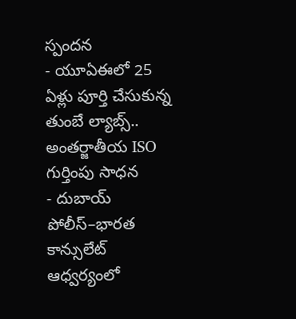స్పందన
- యూఏఈలో 25 ఏళ్లు పూర్తి చేసుకున్న తుంబే ల్యాబ్స్.. అంతర్జాతీయ ISO గుర్తింపు సాధన
- దుబాయ్ పోలీస్–భారత కాన్సులేట్ ఆధ్వర్యంలో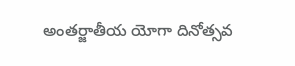అంతర్జాతీయ యోగా దినోత్సవ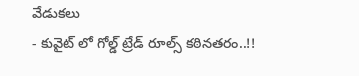వేడుకలు
- కువైట్ లో గోల్డ్ ట్రేడ్ రూల్స్ కఠినతరం..!!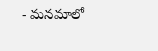- మనమాలో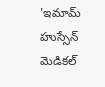'ఇమామ్ హుస్సేన్ మెడికల్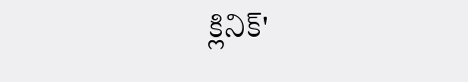క్లినిక్'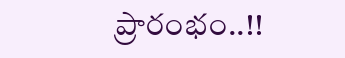ప్రారంభం..!!